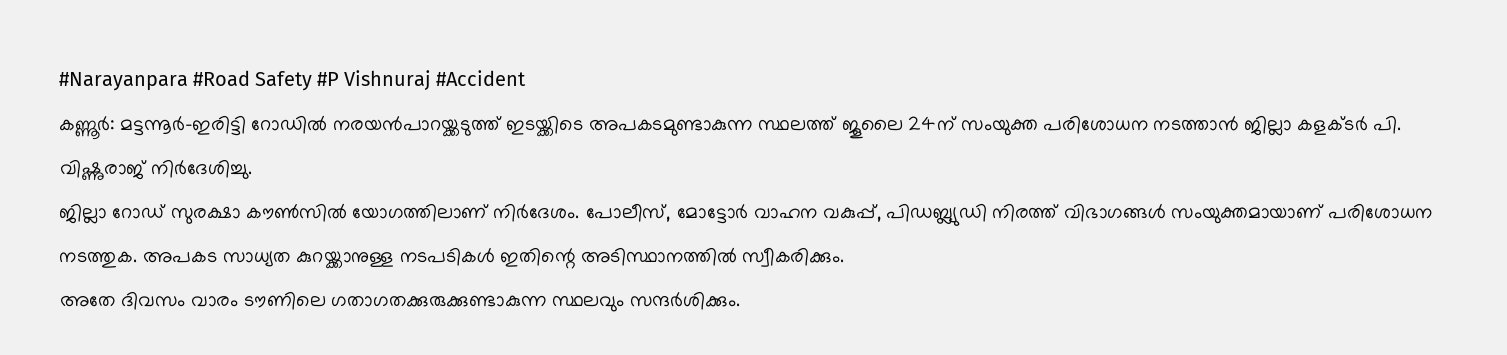#Narayanpara #Road Safety #P Vishnuraj #Accident
കണ്ണൂർ: മട്ടന്നൂർ-ഇരിട്ടി റോഡിൽ നരയൻപാറയ്ക്കടുത്ത് ഇടയ്ക്കിടെ അപകടമുണ്ടാകുന്ന സ്ഥലത്ത് ജൂലൈ 24ന് സംയുക്ത പരിശോധന നടത്താൻ ജില്ലാ കളക്ടർ പി. വിഷ്ണുരാജ് നിർദേശിച്ചു.
ജില്ലാ റോഡ് സുരക്ഷാ കൗൺസിൽ യോഗത്തിലാണ് നിർദേശം. പോലീസ്, മോട്ടോർ വാഹന വകുപ്പ്, പിഡബ്ല്യുഡി നിരത്ത് വിഭാഗങ്ങൾ സംയുക്തമായാണ് പരിശോധന നടത്തുക. അപകട സാധ്യത കുറയ്ക്കാനുള്ള നടപടികൾ ഇതിന്റെ അടിസ്ഥാനത്തിൽ സ്വീകരിക്കും.
അതേ ദിവസം വാരം ടൗണിലെ ഗതാഗതക്കുരുക്കുണ്ടാകുന്ന സ്ഥലവും സന്ദർശിക്കും.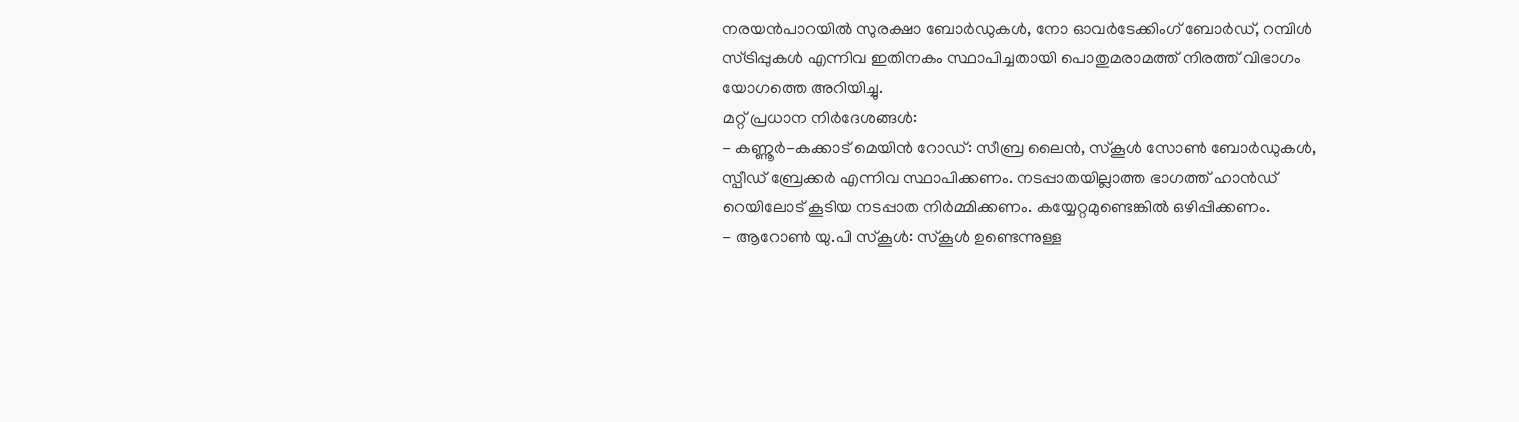നരയൻപാറയിൽ സുരക്ഷാ ബോർഡുകൾ, നോ ഓവർടേക്കിംഗ് ബോർഡ്, റമ്പിൾ സ്ട്രിപ്പുകൾ എന്നിവ ഇതിനകം സ്ഥാപിച്ചതായി പൊതുമരാമത്ത് നിരത്ത് വിഭാഗം യോഗത്തെ അറിയിച്ചു.
മറ്റ് പ്രധാന നിർദേശങ്ങൾ:
- കണ്ണൂർ-കക്കാട് മെയിൻ റോഡ്: സീബ്ര ലൈൻ, സ്കൂൾ സോൺ ബോർഡുകൾ, സ്പീഡ് ബ്രേക്കർ എന്നിവ സ്ഥാപിക്കണം. നടപ്പാതയില്ലാത്ത ഭാഗത്ത് ഹാൻഡ് റെയിലോട് കൂടിയ നടപ്പാത നിർമ്മിക്കണം. കയ്യേറ്റമുണ്ടെങ്കിൽ ഒഴിപ്പിക്കണം.
- ആറോൺ യു.പി സ്കൂൾ: സ്കൂൾ ഉണ്ടെന്നുള്ള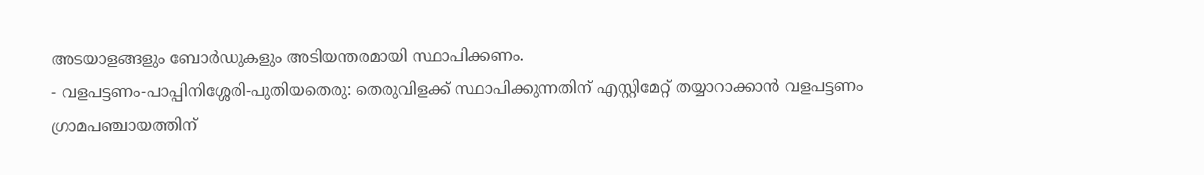അടയാളങ്ങളും ബോർഡുകളും അടിയന്തരമായി സ്ഥാപിക്കണം.
- വളപട്ടണം-പാപ്പിനിശ്ശേരി-പുതിയതെരു: തെരുവിളക്ക് സ്ഥാപിക്കുന്നതിന് എസ്റ്റിമേറ്റ് തയ്യാറാക്കാൻ വളപട്ടണം ഗ്രാമപഞ്ചായത്തിന്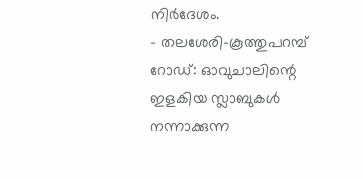നിർദേശം.
- തലശേരി-കൂത്തുപറമ്പ് റോഡ്: ഓവുചാലിന്റെ ഇളകിയ സ്ലാബുകൾ നന്നാക്കുന്ന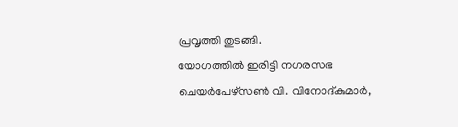പ്രവൃത്തി തുടങ്ങി.
യോഗത്തിൽ ഇരിട്ടി നഗരസഭ ചെയർപേഴ്സൺ വി. വിനോദ്കുമാർ,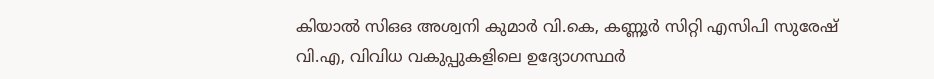കിയാൽ സിഒഒ അശ്വനി കുമാർ വി.കെ, കണ്ണൂർ സിറ്റി എസിപി സുരേഷ് വി.എ, വിവിധ വകുപ്പുകളിലെ ഉദ്യോഗസ്ഥർ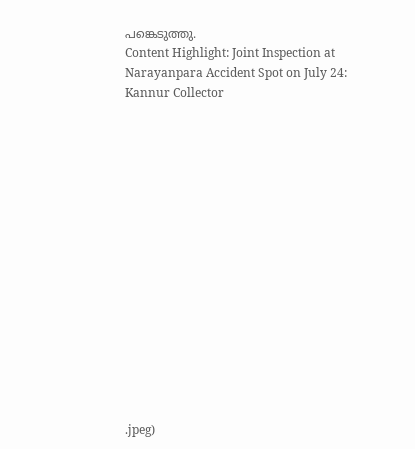പങ്കെടുത്തു.
Content Highlight: Joint Inspection at Narayanpara Accident Spot on July 24: Kannur Collector
















.jpeg)